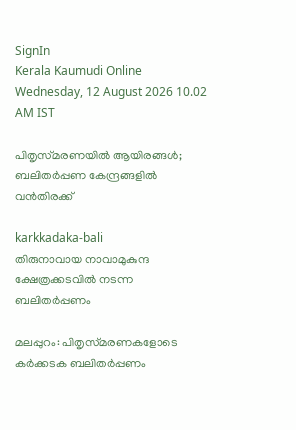SignIn
Kerala Kaumudi Online
Wednesday, 12 August 2026 10.02 AM IST

പിതൃസ്‌മരണയിൽ ആയിരങ്ങൾ; ബലിതർപ്പണ കേന്ദ്രങ്ങളിൽ വൻതിരക്ക്

karkkadaka-bali
തിരുനാവായ നാവാമുകുന്ദ ക്ഷേത്രക്കടവിൽ നടന്ന ബലിതർപ്പണം

മലപ്പുറം: പിതൃസ്‌മരണകളോടെ കർക്കടക ബലിതർപ്പണം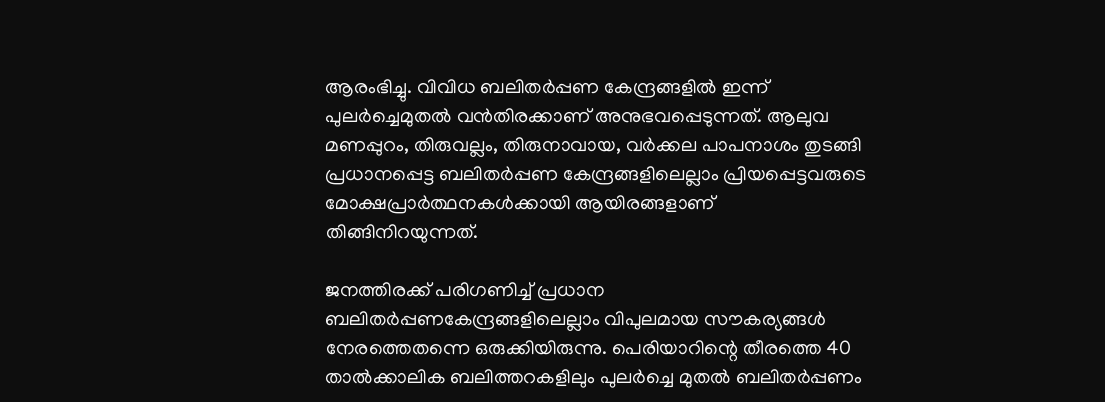ആരംഭിച്ചു. വിവിധ ബലിതർപ്പണ കേന്ദ്രങ്ങളിൽ ഇന്ന് പുലർച്ചെമുതൽ വൻതിരക്കാണ് അനുഭവപ്പെടുന്നത്. ആലുവ മണപ്പുറം, തിരുവല്ലം, തിരുനാവായ, വർക്കല പാപനാശം തുടങ്ങി പ്രധാനപ്പെട്ട ബലിതർപ്പണ കേന്ദ്രങ്ങളിലെല്ലാം പ്രിയപ്പെട്ടവരുടെ മോക്ഷപ്രാർത്ഥനകൾക്കായി ആയിരങ്ങളാണ് തിങ്ങിനിറയുന്നത്.

ജനത്തിരക്ക് പരിഗണിച്ച് പ്രധാന ബലിതർപ്പണകേന്ദ്രങ്ങളിലെല്ലാം വിപുലമായ സൗകര്യങ്ങൾ നേരത്തെതന്നെ ഒരുക്കിയിരുന്നു. പെരിയാറിന്റെ തീരത്തെ 40 താൽക്കാലിക ബലിത്തറകളിലും പുലർച്ചെ മുതൽ ബലിതർപ്പണം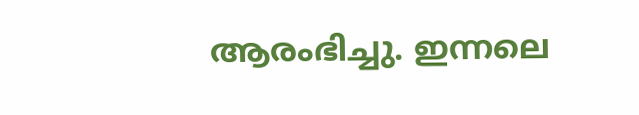ആരംഭിച്ചു. ഇന്നലെ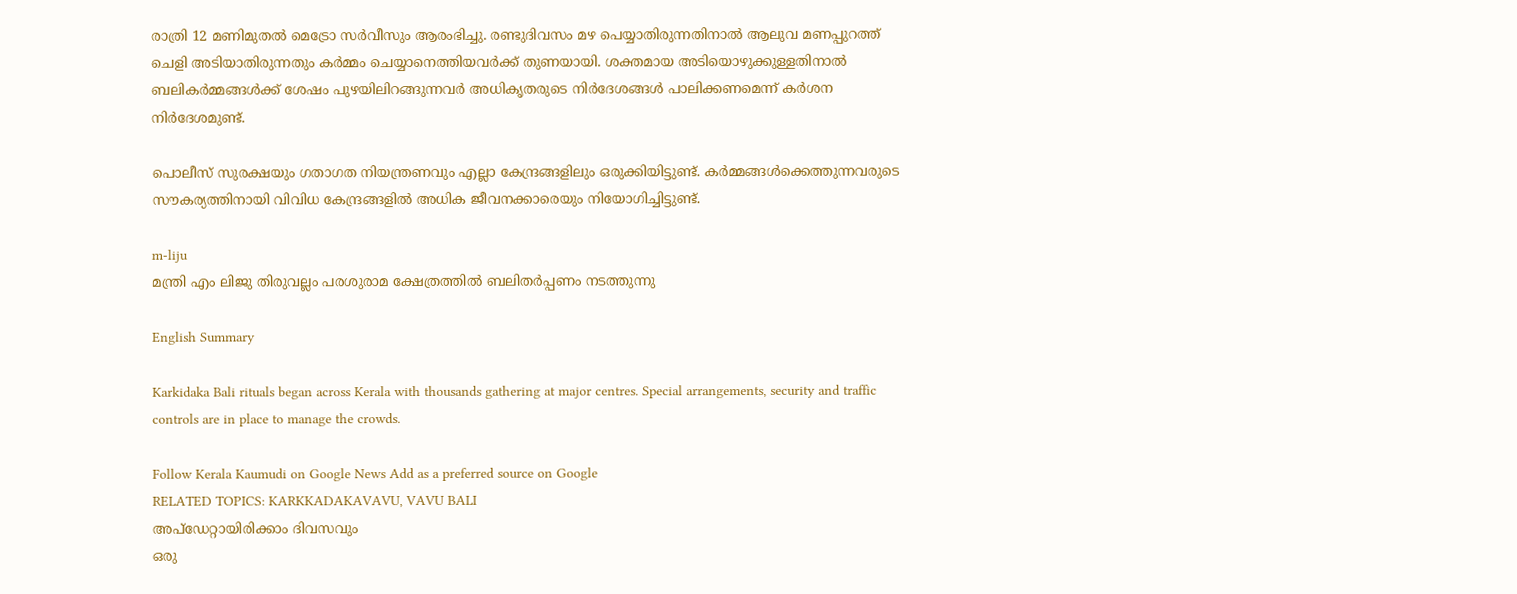രാത്രി 12 മണിമുതൽ മെട്രോ സർവീസും ആരംഭിച്ചു. രണ്ടുദിവസം മഴ പെയ്യാതിരുന്നതിനാൽ ആലുവ മണപ്പുറത്ത് ചെളി അടിയാതിരുന്നതും കർമ്മം ചെയ്യാനെത്തിയവർക്ക് തുണയായി. ശക്തമായ അടിയൊഴുക്കുള്ളതിനാൽ ബലികർമ്മങ്ങൾക്ക് ശേഷം പുഴയിലിറങ്ങുന്നവർ അധികൃതരുടെ നിർദേശങ്ങൾ പാലിക്കണമെന്ന് കർശന നിർദേശമുണ്ട്.

പൊലീസ് സുരക്ഷയും ഗതാഗത നിയന്ത്രണവും എല്ലാ കേന്ദ്രങ്ങളിലും ഒരുക്കിയിട്ടുണ്ട്. കർമ്മങ്ങൾക്കെത്തുന്നവരുടെ സൗകര്യത്തിനായി വിവിധ കേന്ദ്രങ്ങളിൽ അധിക ജീവനക്കാരെയും നിയോഗിച്ചിട്ടുണ്ട്.

m-liju
മന്ത്രി എം ലിജു തിരുവല്ലം പരശുരാമ ക്ഷേത്രത്തിൽ ബലിതർപ്പണം നടത്തുന്നു

English Summary

Karkidaka Bali rituals began across Kerala with thousands gathering at major centres. Special arrangements, security and traffic controls are in place to manage the crowds.

Follow Kerala Kaumudi on Google News Add as a preferred source on Google
RELATED TOPICS: KARKKADAKAVAVU, VAVU BALI
അപ്ഡേറ്റായിരിക്കാം ദിവസവും
ഒരു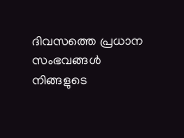ദിവസത്തെ പ്രധാന സംഭവങ്ങൾ നിങ്ങളുടെ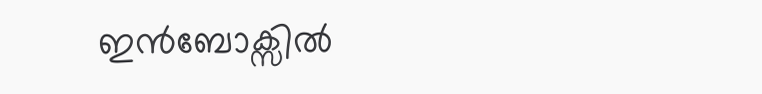ഇൻബോക്സിൽ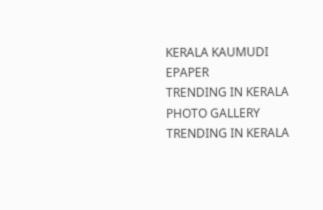KERALA KAUMUDI EPAPER
TRENDING IN KERALA
PHOTO GALLERY
TRENDING IN KERALA